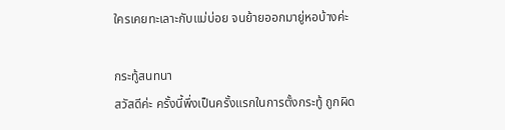ใครเคยทะเลาะกับแม่บ่อย จนย้ายออกมายู่หอบ้างค่ะ

กระทู้สนทนา
สวัสดีค่ะ ครั้งนี้พึ่งเป็นครั้งแรกในการตั้งกระทู้ ถูกผิด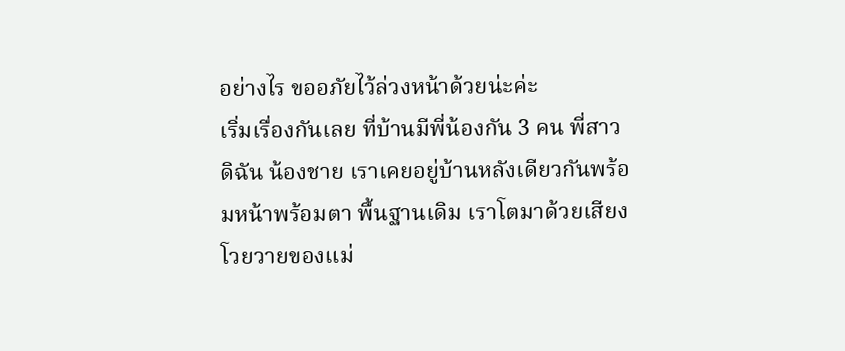อย่างไร ขออภัยไว้ล่วงหน้าด้วยน่ะค่ะ
เริ่มเรื่องกันเลย ที่บ้านมีพี่น้องกัน 3 คน พี่สาว ดิฉัน น้องชาย เราเคยอยู่บ้านหลังเดียวกันพร้อมหน้าพร้อมตา พื้นฐานเดิม เราโตมาด้วยเสียงโวยวายของแม่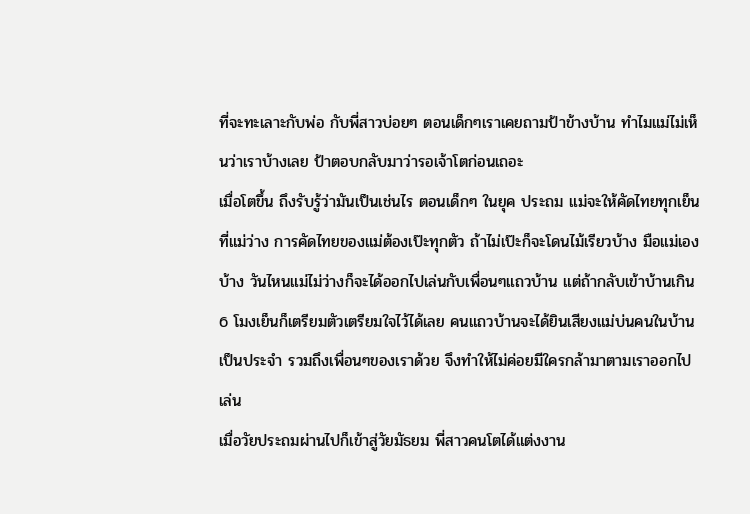ที่จะทะเลาะกับพ่อ กับพี่สาวบ่อยๆ ตอนเด็กๆเราเคยถามป้าข้างบ้าน ทำไมแม่ไม่เห็นว่าเราบ้างเลย ป้าตอบกลับมาว่ารอเจ้าโตก่อนเถอะ
เมื่อโตขึ้น ถึงรับรู้ว่ามันเป็นเช่นไร ตอนเด็กๆ ในยุค ประถม แม่จะให้คัดไทยทุกเย็นที่แม่ว่าง การคัดไทยของแม่ต้องเป๊ะทุกตัว ถ้าไม่เป๊ะก็จะโดนไม้เรียวบ้าง มือแม่เองบ้าง วันไหนแม่ไม่ว่างก็จะได้ออกไปเล่นกับเพื่อนๆแถวบ้าน แต่ถ้ากลับเข้าบ้านเกิน 6 โมงเย็นก็เตรียมตัวเตรียมใจไว้ได้เลย คนแถวบ้านจะได้ยินเสียงแม่บ่นคนในบ้านเป็นประจำ รวมถึงเพื่อนๆของเราด้วย จึงทำให้ไม่ค่อยมีใครกล้ามาตามเราออกไปเล่น
เมื่อวัยประถมผ่านไปก็เข้าสู่วัยมัธยม พี่สาวคนโตได้แต่งงาน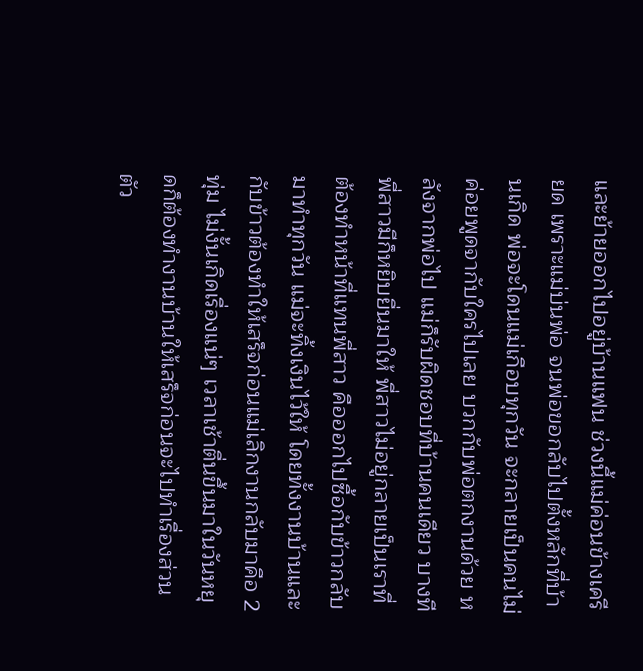และย้ายออกไปอยู่บ้านแฟน ช่วงนี้แม่ค่อนข้างเครียด เพราะแม่บ่นพ่อ จนพ่อขอกลับไปตั้งหลักที่บ้านเกิด พ่อจะโดนแม่เกือบทุกวัน จะกลายเป็นคนไม่ค่อยพูดจากับใครไปเลย บวกกับพ่อตกงานด้วย หลังจากพ่อไป แม่ก็รับผิดชอบที่บ้านคนเดียว บางทีพี่สาวมีก็หยิบยื่นมาให้ พี่สาวไม่อยู่กลายเป็นเราที่ต้องทำหน้าที่แทนพี่สาว คือออกไปซื้อกับข้าวกลับมาทำทุกวัน แม่จะทิ้งเงินไว้ให้ โดยทั้งงานบ้านและกับข้าวต้องทำให้เสร็จก่อนแม่เลิกงานกลับมาคือ 2 ทุ่ม ไม่งั้นเกิดเรื่องแน่ๆ เวลาเช้าตื่นขึ้นมาในวันหยุดก็ต้องทำงานบ้านให้เสร็จก่อนจะไปทำเรื่องส่วนตัว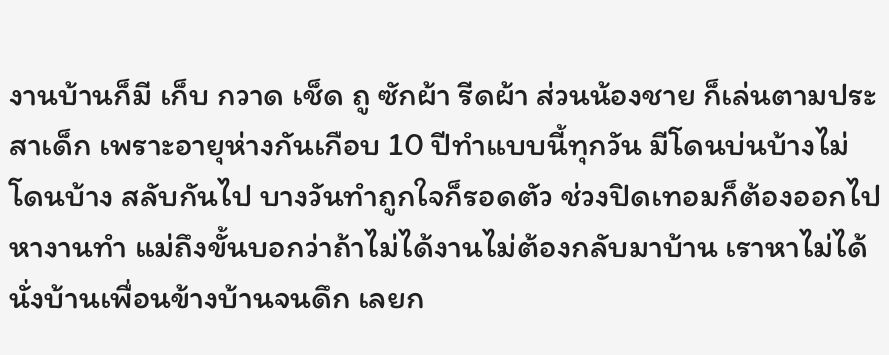งานบ้านก็มี เก็บ กวาด เช็ด ถู ซักผ้า รีดผ้า ส่วนน้องชาย ก็เล่นตามประสาเด็ก เพราะอายุห่างกันเกือบ 10 ปีทำแบบนี้ทุกวัน มีโดนบ่นบ้างไม่โดนบ้าง สลับกันไป บางวันทำถูกใจก็รอดตัว ช่วงปิดเทอมก็ต้องออกไปหางานทำ แม่ถึงขั้นบอกว่าถ้าไม่ได้งานไม่ต้องกลับมาบ้าน เราหาไม่ได้ นั่งบ้านเพื่อนข้างบ้านจนดึก เลยก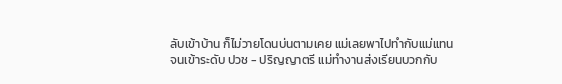ลับเข้าบ้าน ก็ไม่วายโดนบ่นตามเคย แม่เลยพาไปทำกับแม่แทน
จนเข้าระดับ ปวช - ปริญญาตรี แม่ทำงานส่งเรียนบวกกับ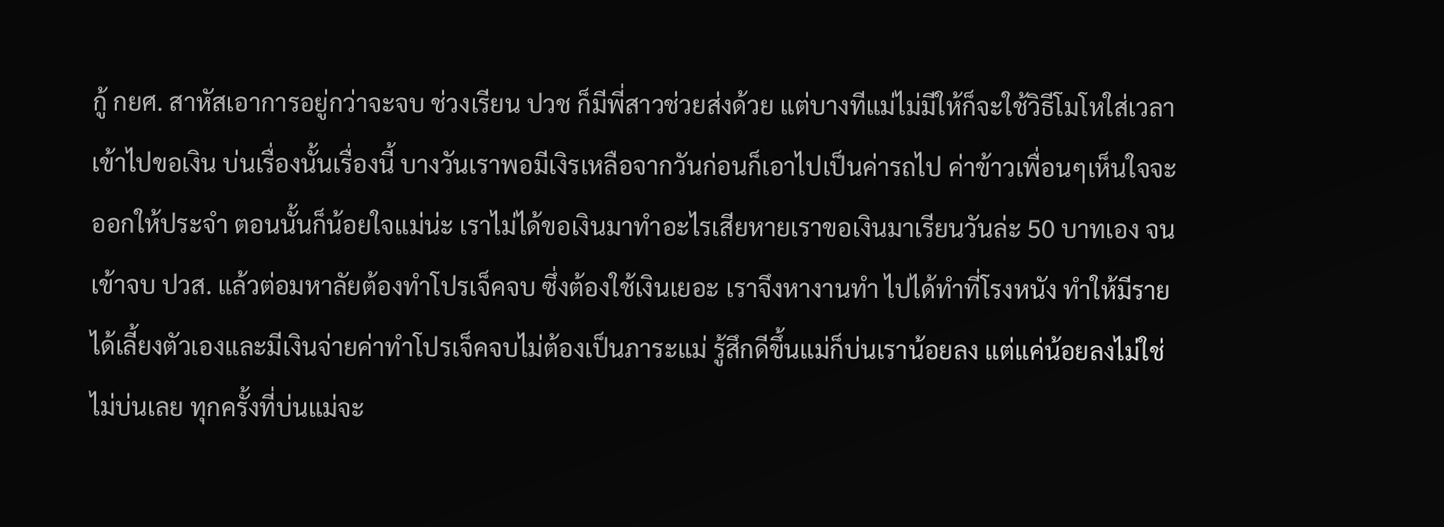กู้ กยศ. สาหัสเอาการอยู่กว่าจะจบ ช่วงเรียน ปวช ก็มีพี่สาวช่วยส่งด้วย แต่บางทีแม่ไม่มีให้ก็จะใช้วิธีโมโหใส่เวลาเข้าไปขอเงิน บ่นเรื่องนั้นเรื่องนี้ บางวันเราพอมีเงิรเหลือจากวันก่อนก็เอาไปเป็นค่ารถไป ค่าข้าวเพื่อนๆเห็นใจจะออกให้ประจำ ตอนนั้นก็น้อยใจแม่น่ะ เราไม่ได้ขอเงินมาทำอะไรเสียหายเราขอเงินมาเรียนวันล่ะ 50 บาทเอง จนเข้าจบ ปวส. แล้วต่อมหาลัยต้องทำโปรเจ็คจบ ซึ่งต้องใช้เงินเยอะ เราจึงหางานทำ ไปได้ทำที่โรงหนัง ทำให้มีรายได้เลี้ยงตัวเองและมีเงินจ่ายค่าทำโปรเจ็คจบไม่ต้องเป็นภาระแม่ รู้สึกดีขึ้นแม่ก็บ่นเราน้อยลง แต่แค่น้อยลงไม่ใช่ไม่บ่นเลย ทุกครั้งที่บ่นแม่จะ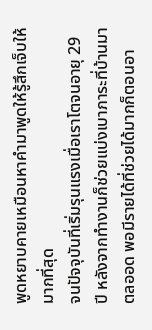พูดหยาบคายเหมือนหาคำมาพูดให้รู้สึกเจ็บให้มากที่สุด
จนปัจจุบันที่เริ่มรุนแรงเมื่อเราโตจนอายุ 29 ปี หลังจากทำงานก็ช่วยแบ่งเบาภาระที่บ้านมาตลออด พอมีรายได้ที่ช่วยได้มากก็ตอนอา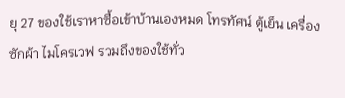ยุ 27 ของใช้เราหาซื้อเข้าบ้านเองหมด โทรทัศน์ ตู้เย็น เครื่องซักผ้า ไมโครเวฟ รวมถึงของใช้ทั่ว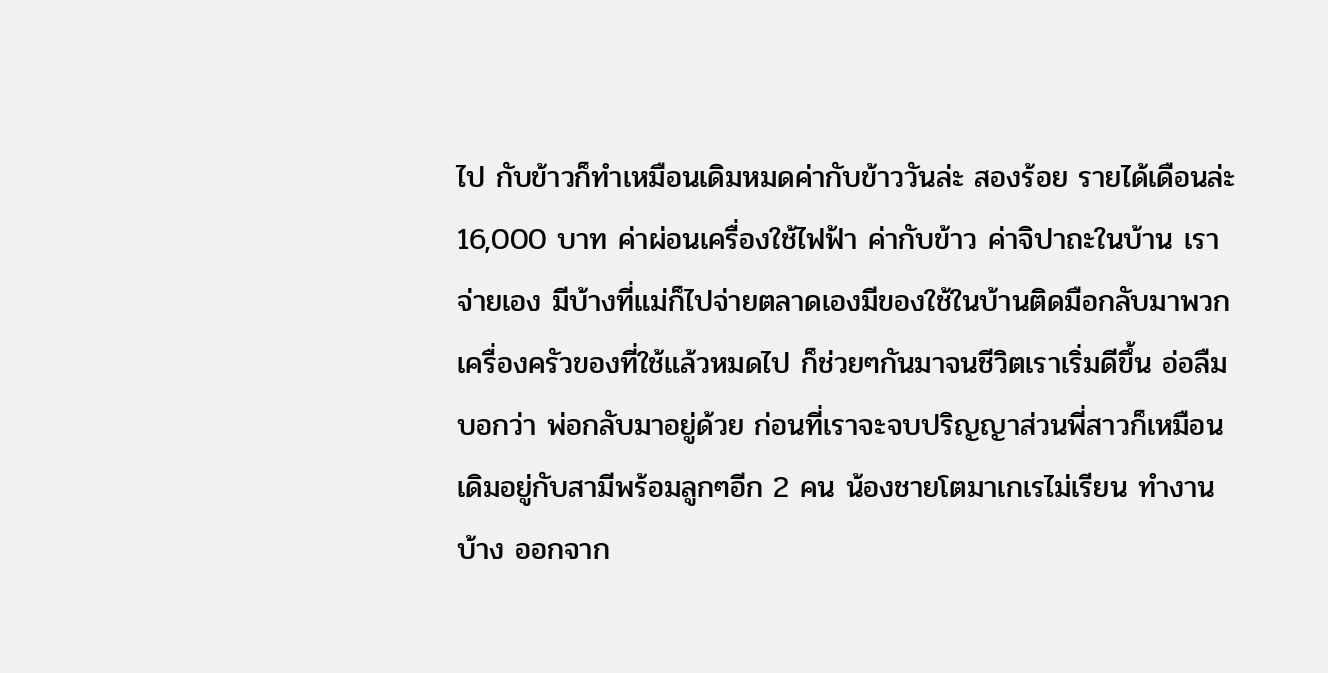ไป กับข้าวก็ทำเหมือนเดิมหมดค่ากับข้าววันล่ะ สองร้อย รายได้เดือนล่ะ 16,000 บาท ค่าผ่อนเครื่องใช้ไฟฟ้า ค่ากับข้าว ค่าจิปาถะในบ้าน เราจ่ายเอง มีบ้างที่แม่ก็ไปจ่ายตลาดเองมีของใช้ในบ้านติดมือกลับมาพวกเครื่องครัวของที่ใช้แล้วหมดไป ก็ช่วยๆกันมาจนชีวิตเราเริ่มดีขึ้น อ่อลืมบอกว่า พ่อกลับมาอยู่ด้วย ก่อนที่เราจะจบปริญญาส่วนพี่สาวก็เหมือนเดิมอยู่กับสามีพร้อมลูกๆอีก 2 คน น้องชายโตมาเกเรไม่เรียน ทำงานบ้าง ออกจาก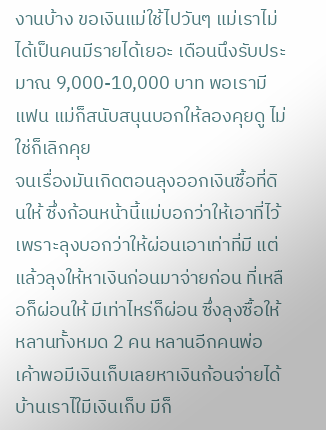งานบ้าง ขอเงินแม่ใช้ไปวันๆ แม่เราไม่ได้เป็นคนมีรายได้เยอะ เดือนนึงรับประมาณ 9,000-10,000 บาท พอเรามีแฟน แม่ก็สนับสนุนบอกให้ลองคุยดู ไม่ใช่ก็เลิกคุย
จนเรื่องมันเกิดตอนลุงออกเงินซื้อที่ดินให้ ซึ่งก้อนหน้านี้แม่บอกว่าให้เอาที่ไว้เพราะลุงบอกว่าให้ผ่อนเอาเท่าที่มี แต่แล้วลุงให้หาเงินก่อนมาจ่ายก่อน ที่เหลือก็ผ่อนให้ มีเท่าไหร่ก็ผ่อน ซึ่งลุงซื้อให้หลานทั้งหมด 2 คน หลานอีกคนพ่อเค้าพอมีเงินเก็บเลยหาเงินก้อนจ่ายได้ บ้านเราไใมีเงินเก็บ มีก็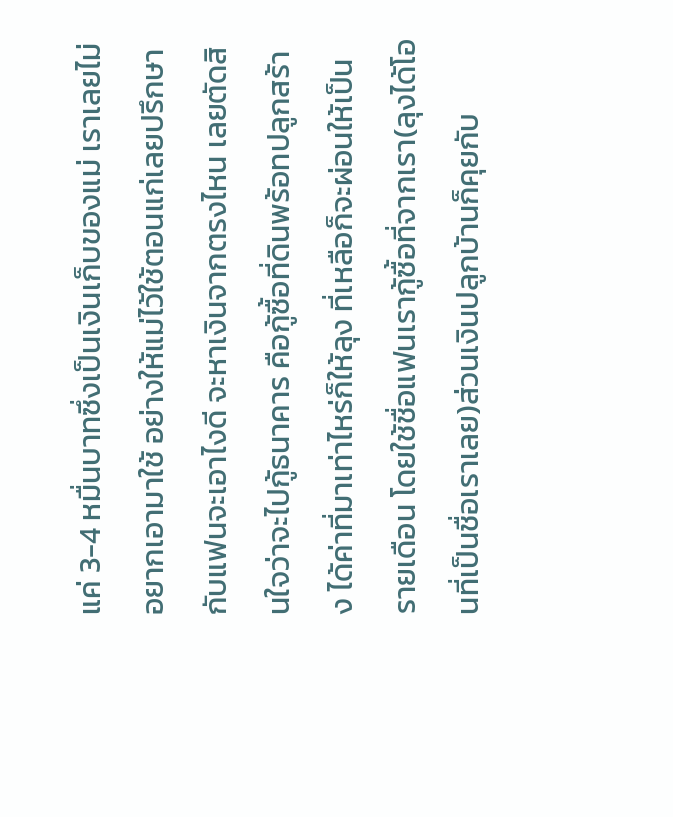แค่ 3-4 หมื่นบาทซึ่งเป็นเงินเก็บของแม่ เราเลยไม่อยากเอามาใช้ อย่างให้แม่ไว้ใช้ตอนแก่เลยปรึกษากับแฟนจะเอาไงดี จะหาเงินจากตรงไหน เลยตัดสินใจว่าจะไปกู้ธนาคาร คือกู้ซื้อที่ดินพร้อทปลูกสร้าง ได้ค่าที่มาเท่าไหร่ก็ให้ลุง ที่เหลือก็จะผ่อนให้เป็นรายเดือน โดยใช้ชื่อแฟนเรากู้ซื้อที่จากเรา(ลุงได้โอนที่เป็นชื่อเราเลย)ส่วนเงินปลูกบ้านก็คุยกับ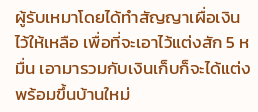ผู้รับเหมาโดยได้ทำสัญญาเผื่อเงินไว้ให้เหลือ เพื่อที่จะเอาไว้แต่งสัก 5 หมื่น เอามารวมกับเงินเก็บก็จะได้แต่งพร้อมขึ้นบ้านใหม่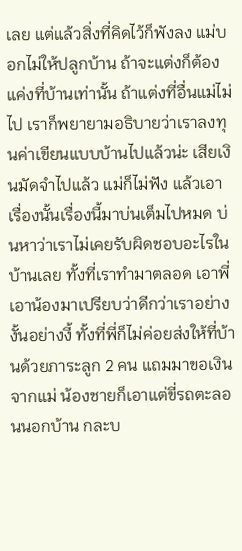เลย แต่แล้วสิ่งที่คิดไว้ก็พังลง แม่บอกไม่ให้ปลูกบ้าน ถ้าจะแต่งก็ต้องแค่งที่บ้านเท่านั้น ถ้าแต่งที่อื่นแม่ไม่ไป เราก็พยายามอธิบายว่าเราลงทุนค่าเขียนแบบบ้านไปแล้วน่ะ เสียเงินมัดจำไปแล้ว แม่ก็ไม่ฟัง แล้วเอาเรื่องนั้นเรื่องนี้มาบ่นเต็มไปหมด บ่นหาว่าเราไม่เคยรับผิดชอบอะไรในบ้านเลย ทั้งที่เราทำมาตลอด เอาพี่เอาน้องมาเปรียบว่าดีกว่าเราอย่างงั้นอย่างงี้ ทั้งที่พี่ก็ไม่ค่อยส่งให้ที่บ้านด้วยภาระลูก 2 คน แถมมาขอเงินจากแม่ น้องชายก็เอาแต่ขี่รถตะลอนนอกบ้าน กละบ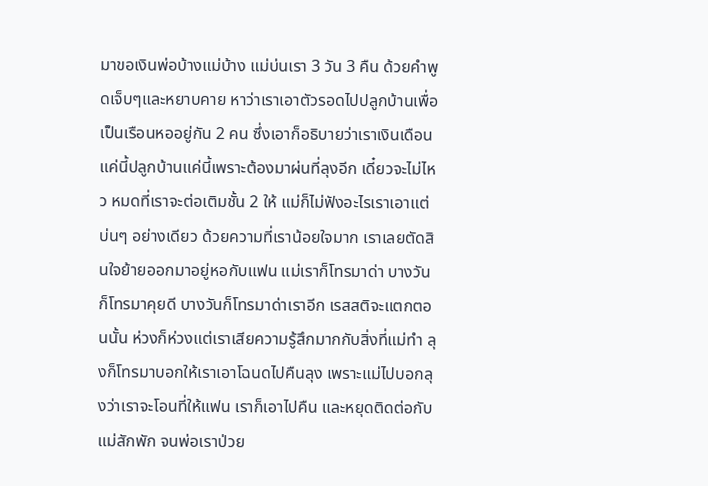มาขอเงินพ่อบ้างแม่บ้าง แม่บ่นเรา 3 วัน 3 คืน ด้วยคำพูดเจ็บๆและหยาบคาย หาว่าเราเอาตัวรอดไปปลูกบ้านเพื่อเป็นเรือนหออยู่กัน 2 คน ซึ่งเอาก็อธิบายว่าเราเงินเดือนแค่นี้ปลูกบ้านแค่นี้เพราะต้องมาผ่นที่ลุงอีก เดี๋ยวจะไม่ไหว หมดที่เราจะต่อเติมชั้น 2 ให้ แม่ก็ไม่ฟังอะไรเราเอาแต่บ่นๆ อย่างเดียว ด้วยความที่เราน้อยใจมาก เราเลยตัดสินใจย้ายออกมาอยู่หอกับแฟน แม่เราก็โทรมาด่า บางวันก็โทรมาคุยดี บางวันก็โทรมาด่าเราอีก เรสสติจะแตกตอนนั้น ห่วงก็ห่วงแต่เราเสียความรู้สึกมากกับสิ่งที่แม่ทำ ลุงก็โทรมาบอกให้เราเอาโฉนดไปคืนลุง เพราะแม่ไปบอกลุงว่าเราจะโอนที่ให้แฟน เราก็เอาไปคืน และหยุดติดต่อกับแม่สักพัก จนพ่อเราป่วย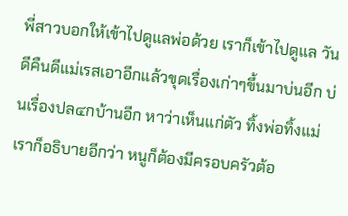พี่สาวบอกให้เข้าไปดูแลพ่อด้วย เราก็เข้าไปดูแล วันดีคืนดีแม่เรสเอาอีกแล้วขุดเรื่องเก่าๆขึ้นมาบ่นอีก บ่นเรื่องปล๔กบ้านอีก หาว่าเห็นแก่ตัว ทิ้งพ่อทิ้งแม่ เราก็อธิบายอีกว่า หนูก็ต้องมีครอบครัวต้อ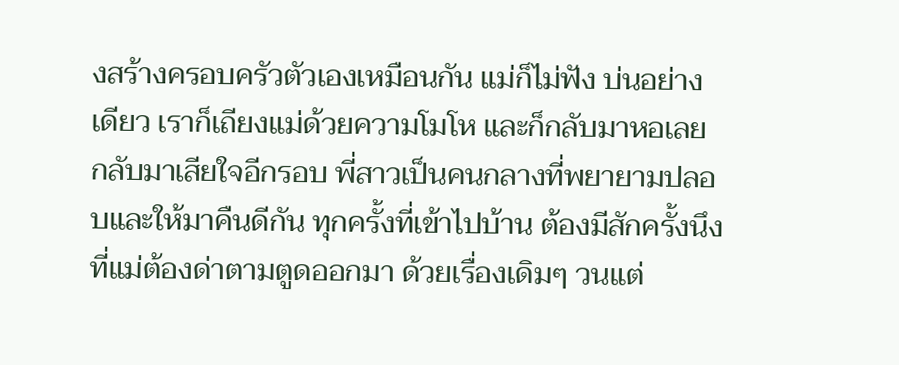งสร้างครอบครัวตัวเองเหมือนกัน แม่ก็ไม่ฟัง บ่นอย่างเดียว เราก็เถียงแม่ด้วยความโมโห และก็กลับมาหอเลย กลับมาเสียใจอีกรอบ พี่สาวเป็นคนกลางที่พยายามปลอบและให้มาคืนดีกัน ทุกครั้งที่เข้าไปบ้าน ต้องมีสักครั้งนึงที่แม่ต้องด่าตามตูดออกมา ด้วยเรื่องเดิมๆ วนแต่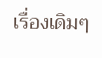เรื่องเดิมๆ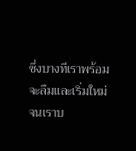ซึ่งบางทีเราพร้อมจะลืมและเริ่มใหม่ จนเราบ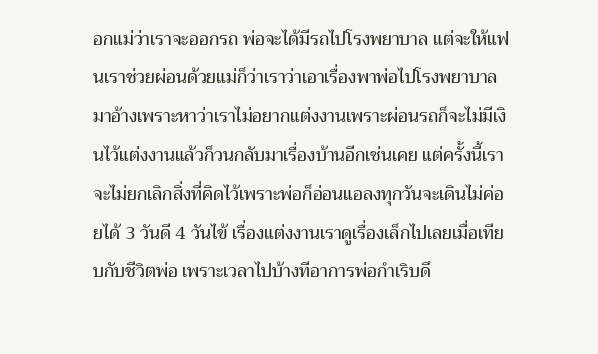อกแม่ว่าเราจะออกรถ พ่อจะได้มีรถไปโรงพยาบาล แต่จะให้แฟนเราช่วยผ่อนด้วยแม่ก็ว่าเราว่าเอาเรื่องพาพ่อไปโรงพยาบาลมาอ้างเพราะหาว่าเราไม่อยากแต่งงานเพราะผ่อนรถก็จะไม่มีเงินไว้แต่งงานแล้วก็วนกลับมาเรื่องบ้านอีกเช่นเคย แต่ครั้งนี้เราจะไม่ยกเลิกสิ่งที่คิดไว้เพราะพ่อก็อ่อนแอลงทุกวันจะเดินไม่ค่อยได้ 3 วันดี 4 วันไข้ เรื่องแต่งงานเราดูเรื่องเล็กไปเลยเมื่อเทียบกับชีวิตพ่อ เพราะเวลาไปบ้างทีอาการพ่อกำเริบดึ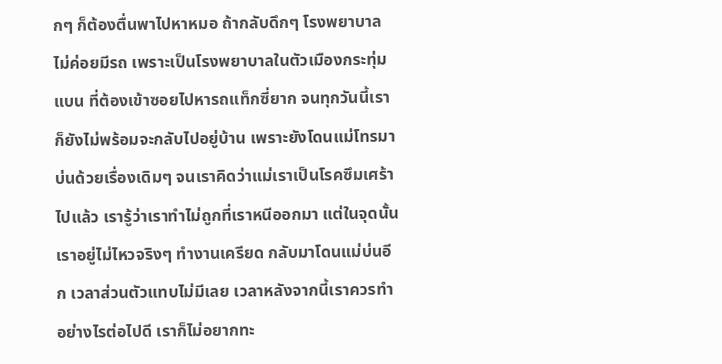กๆ ก็ต้องตื่นพาไปหาหมอ ถ้ากลับดึกๆ โรงพยาบาลไม่ค่อยมีรถ เพราะเป็นโรงพยาบาลในตัวเมืองกระทุ่มแบน ที่ต้องเข้าซอยไปหารถแท็กซี่ยาก จนทุกวันนี้เราก็ยังไม่พร้อมจะกลับไปอยู่บ้าน เพราะยังโดนแม่โทรมาบ่นด้วยเรื่องเดิมๆ จนเราคิดว่าแม่เราเป็นโรคซึมเศร้าไปแล้ว เรารู้ว่าเราทำไม่ถูกที่เราหนีออกมา แต่ในจุดนั้นเราอยู่ไม่ไหวจริงๆ ทำงานเครียด กลับมาโดนแม่บ่นอีก เวลาส่วนตัวแทบไม่มีเลย เวลาหลังจากนี้เราควรทำอย่างไรต่อไปดี เราก็ไม่อยากทะ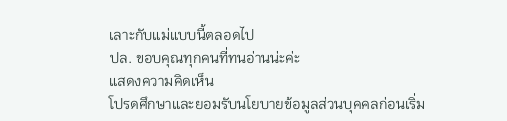เลาะกับแม่แบบนี้ตลอดไป
ปล. ขอบคุณทุกคนที่ทนอ่านน่ะค่ะ
แสดงความคิดเห็น
โปรดศึกษาและยอมรับนโยบายข้อมูลส่วนบุคคลก่อนเริ่ม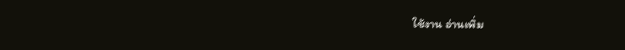ใช้งาน อ่านเพิ่ม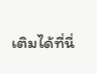เติมได้ที่นี่